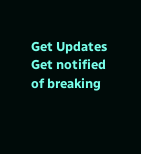Get Updates
Get notified of breaking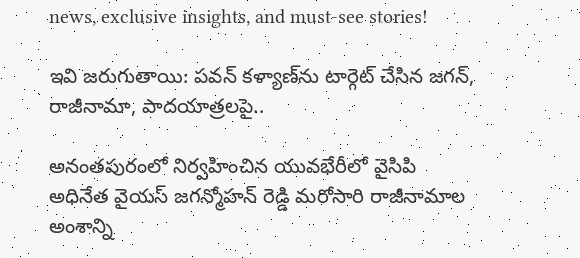news, exclusive insights, and must-see stories!

ఇవి జరుగుతాయి: పవన్ కళ్యాణ్‌ను టార్గెట్ చేసిన జగన్, రాజీనామా, పాదయాత్రలపై..

అనంతపురంలో నిర్వహించిన యువభేరీలో వైసిపి అధినేత వైయస్ జగన్మోహన్ రెడ్డి మరోసారి రాజీనామాల అంశాన్ని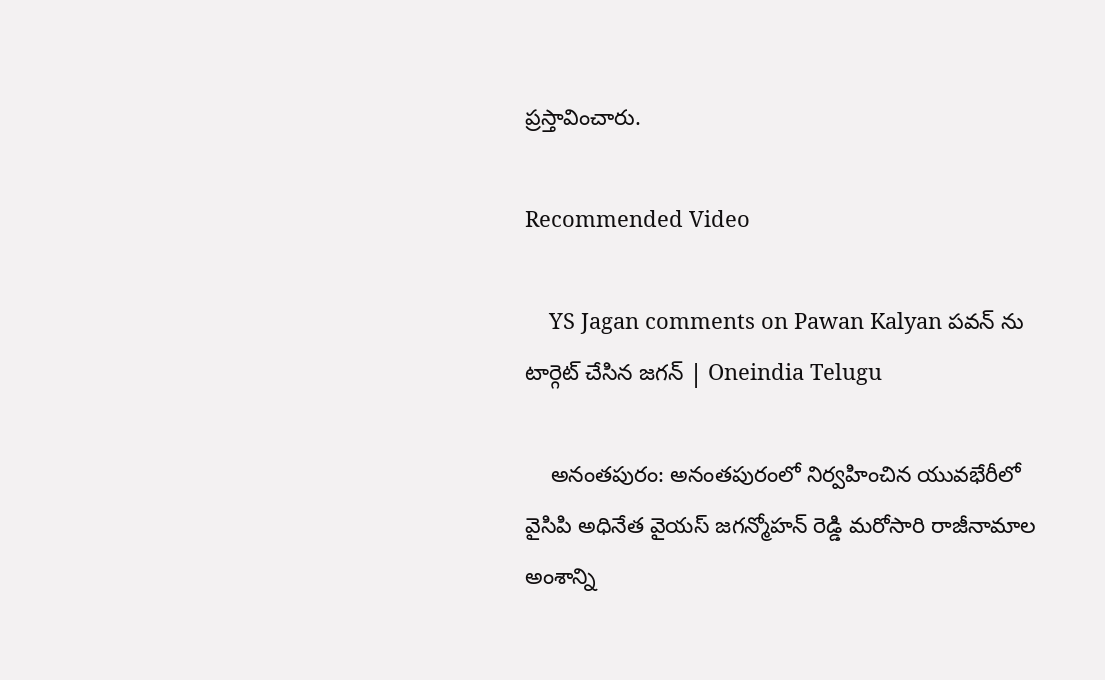ప్రస్తావించారు.

Recommended Video

    YS Jagan comments on Pawan Kalyan పవన్ ను టార్గెట్ చేసిన జగన్ | Oneindia Telugu

    అనంతపురం: అనంతపురంలో నిర్వహించిన యువభేరీలో వైసిపి అధినేత వైయస్ జగన్మోహన్ రెడ్డి మరోసారి రాజీనామాల అంశాన్ని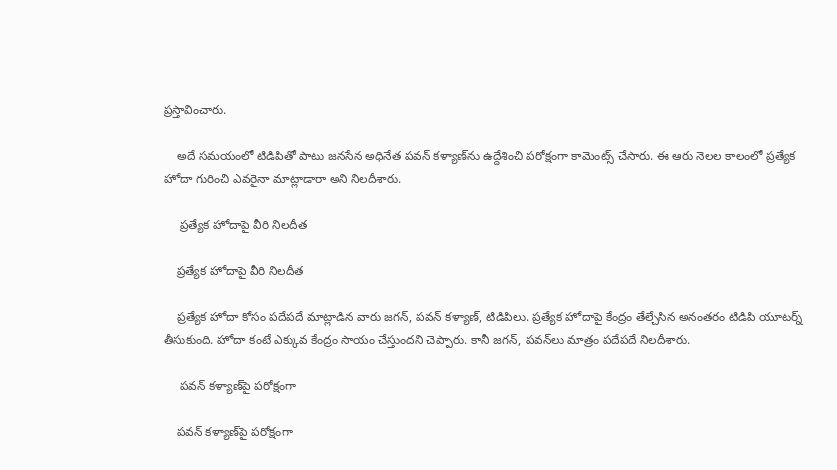ప్రస్తావించారు.

    అదే సమయంలో టిడిపితో పాటు జనసేన అధినేత పవన్ కళ్యాణ్‌ను ఉద్దేశించి పరోక్షంగా కామెంట్స్ చేసారు. ఈ ఆరు నెలల కాలంలో ప్రత్యేక హోదా గురించి ఎవరైనా మాట్లాడారా అని నిలదీశారు.

     ప్రత్యేక హోదాపై వీరి నిలదీత

    ప్రత్యేక హోదాపై వీరి నిలదీత

    ప్రత్యేక హోదా కోసం పదేపదే మాట్లాడిన వారు జగన్, పవన్ కళ్యాణ్, టిడిపిలు. ప్రత్యేక హోదాపై కేంద్రం తేల్చేసిన అనంతరం టిడిపి యూటర్న్ తీసుకుంది. హోదా కంటే ఎక్కువ కేంద్రం సాయం చేస్తుందని చెప్పారు. కానీ జగన్, పవన్‌లు మాత్రం పదేపదే నిలదీశారు.

     పవన్ కళ్యాణ్‌పై పరోక్షంగా

    పవన్ కళ్యాణ్‌పై పరోక్షంగా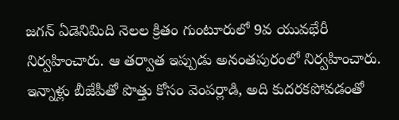జగన్ ఏడెనిమిది నెలల క్రితం గుంటూరులో 9వ యువభేరీ నిర్వహించారు. ఆ తర్వాత ఇప్పుడు అనంతపురంలో నిర్వహించారు. ఇన్నాళ్లు బీజేపీతో పొత్తు కోసం వెంపర్లాడి, అది కుదరకపోవడంతో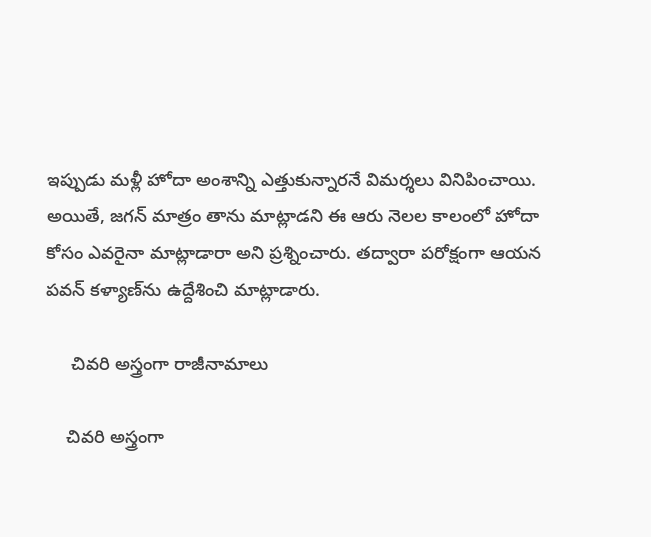ఇప్పుడు మళ్లీ హోదా అంశాన్ని ఎత్తుకున్నారనే విమర్శలు వినిపించాయి. అయితే, జగన్ మాత్రం తాను మాట్లాడని ఈ ఆరు నెలల కాలంలో హోదా కోసం ఎవరైనా మాట్లాడారా అని ప్రశ్నించారు. తద్వారా పరోక్షంగా ఆయన పవన్ కళ్యాణ్‌ను ఉద్దేశించి మాట్లాడారు.

     చివరి అస్త్రంగా రాజీనామాలు

    చివరి అస్త్రంగా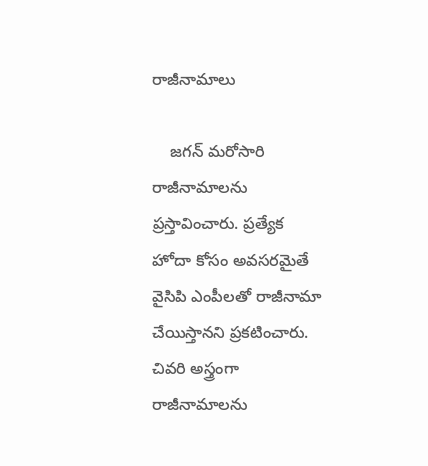రాజీనామాలు

    జగన్ మరోసారి రాజీనామాలను ప్రస్తావించారు. ప్రత్యేక హోదా కోసం అవసరమైతే వైసిపి ఎంపీలతో రాజీనామా చేయిస్తానని ప్రకటించారు. చివరి అస్త్రంగా రాజీనామాలను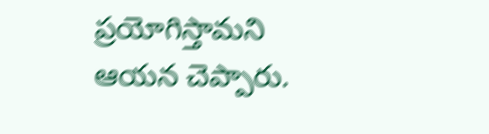ప్రయోగిస్తామని ఆయన చెప్పారు.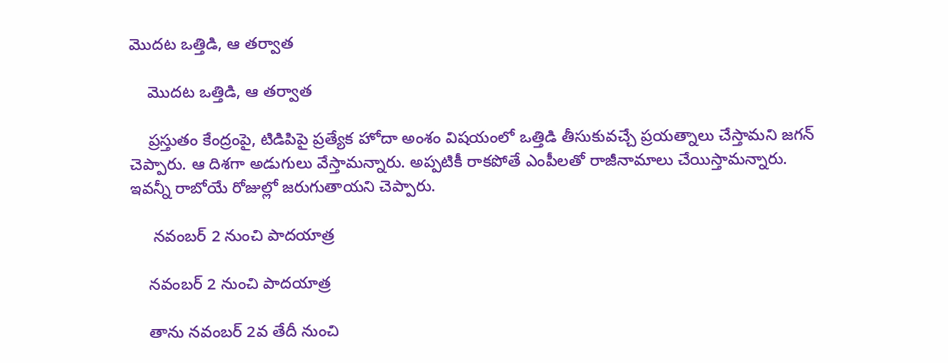మొదట ఒత్తిడి, ఆ తర్వాత

    మొదట ఒత్తిడి, ఆ తర్వాత

    ప్రస్తుతం కేంద్రంపై, టిడిపిపై ప్రత్యేక హోదా అంశం విషయంలో ఒత్తిడి తీసుకువచ్చే ప్రయత్నాలు చేస్తామని జగన్ చెప్పారు. ఆ దిశగా అడుగులు వేస్తామన్నారు. అప్పటికీ రాకపోతే ఎంపీలతో రాజీనామాలు చేయిస్తామన్నారు. ఇవన్నీ రాబోయే రోజుల్లో జరుగుతాయని చెప్పారు.

     నవంబర్ 2 నుంచి పాదయాత్ర

    నవంబర్ 2 నుంచి పాదయాత్ర

    తాను నవంబర్ 2వ తేదీ నుంచి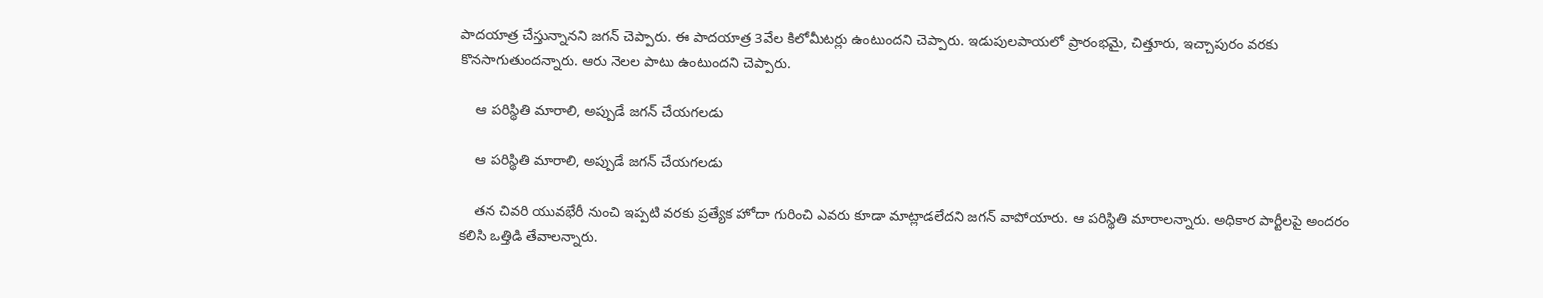పాదయాత్ర చేస్తున్నానని జగన్ చెప్పారు. ఈ పాదయాత్ర 3వేల కిలోమీటర్లు ఉంటుందని చెప్పారు. ఇడుపులపాయలో ప్రారంభమై, చిత్తూరు, ఇచ్చాపురం వరకు కొనసాగుతుందన్నారు. ఆరు నెలల పాటు ఉంటుందని చెప్పారు.

    ఆ పరిస్థితి మారాలి, అప్పుడే జగన్ చేయగలడు

    ఆ పరిస్థితి మారాలి, అప్పుడే జగన్ చేయగలడు

    తన చివరి యువభేరీ నుంచి ఇప్పటి వరకు ప్రత్యేక హోదా గురించి ఎవరు కూడా మాట్లాడలేదని జగన్ వాపోయారు. ఆ పరిస్థితి మారాలన్నారు. అధికార పార్టీలపై అందరం కలిసి ఒత్తిడి తేవాలన్నారు.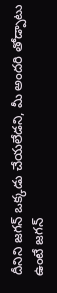దీనిని జగన్ ఒక్కడు చేయలేడని, మీ అందరి తోడ్పాటు ఉంటే జగన్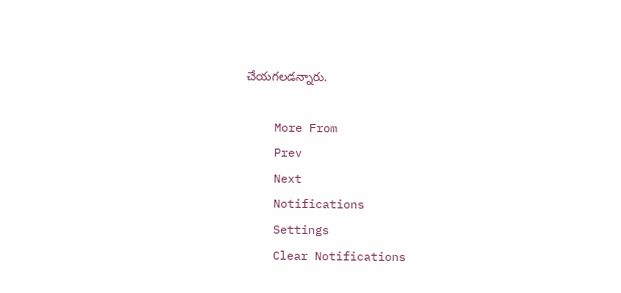చేయగలడన్నారు.

    More From
    Prev
    Next
    Notifications
    Settings
    Clear Notifications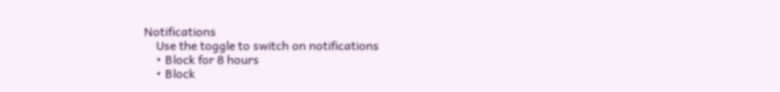Notifications
    Use the toggle to switch on notifications
    • Block for 8 hours
    • Block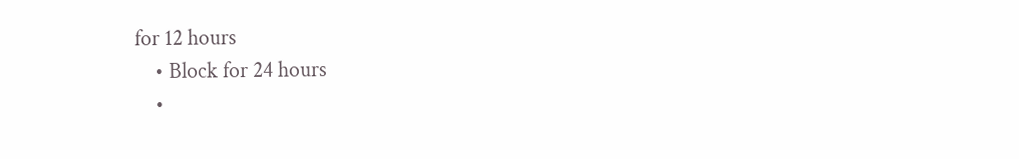for 12 hours
    • Block for 24 hours
    •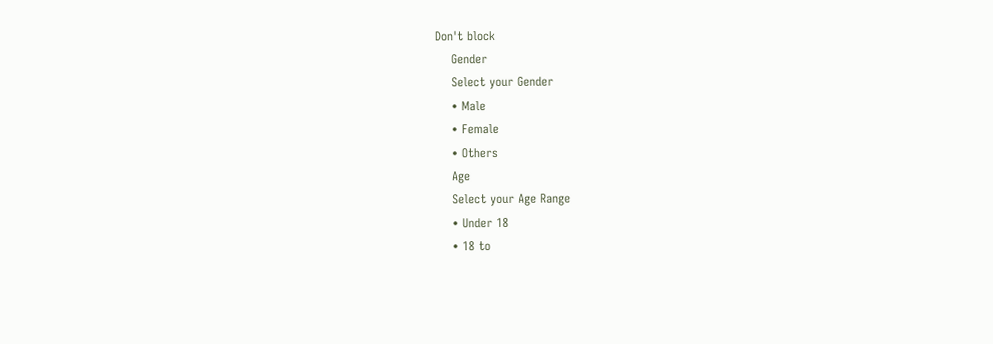Don't block
    Gender
    Select your Gender
    • Male
    • Female
    • Others
    Age
    Select your Age Range
    • Under 18
    • 18 to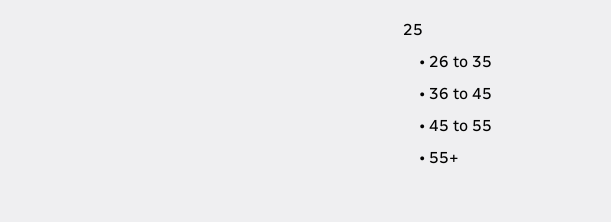25
    • 26 to 35
    • 36 to 45
    • 45 to 55
    • 55+